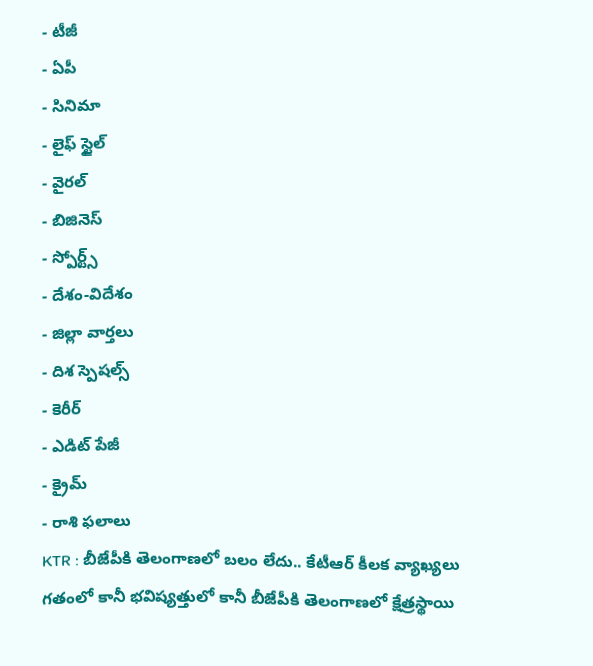- టీజీ
- ఏపీ
- సినిమా
- లైఫ్ స్టైల్
- వైరల్
- బిజినెస్
- స్పోర్ట్స్
- దేశం-విదేశం
- జిల్లా వార్తలు
- దిశ స్పెషల్స్
- కెరీర్
- ఎడిట్ పేజీ
- క్రైమ్
- రాశి ఫలాలు
KTR : బీజేపీకి తెలంగాణలో బలం లేదు.. కేటీఆర్ కీలక వ్యాఖ్యలు
గతంలో కానీ భవిష్యత్తులో కానీ బీజేపీకి తెలంగాణలో క్షేత్రస్థాయి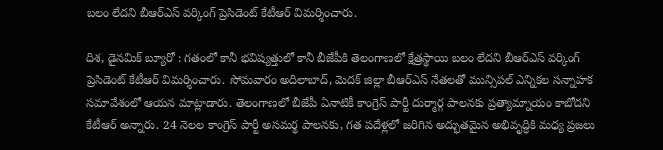బలం లేదని బీఆర్ఎస్ వర్కింగ్ ప్రెసిడెంట్ కేటీఆర్ విమర్శించారు.

దిశ, డైనమిక్ బ్యూరో : గతంలో కానీ భవిష్యత్తులో కానీ బీజేపీకి తెలంగాణలో క్షేత్రస్థాయి బలం లేదని బీఆర్ఎస్ వర్కింగ్ ప్రెసిడెంట్ కేటీఆర్ విమర్శించారు. సోమవారం అదిలాబాద్, మెదక్ జిల్లా బీఆర్ఎస్ నేతలతో మున్సిపల్ ఎన్నికల సన్నాహక సమావేశంలో ఆయన మాట్లాడారు. తెలంగాణలో బీజేపీ ఏనాటికీ కాంగ్రెస్ పార్టీ దుర్మార్గ పాలనకు ప్రత్యామ్నాయం కాబోదని కేటీఆర్ అన్నారు. 24 నెలల కాంగ్రెస్ పార్టీ అసమర్థ పాలనకు, గత పదేళ్లలో జరిగిన అద్భుతమైన అభివృద్ధికి మధ్య ప్రజలు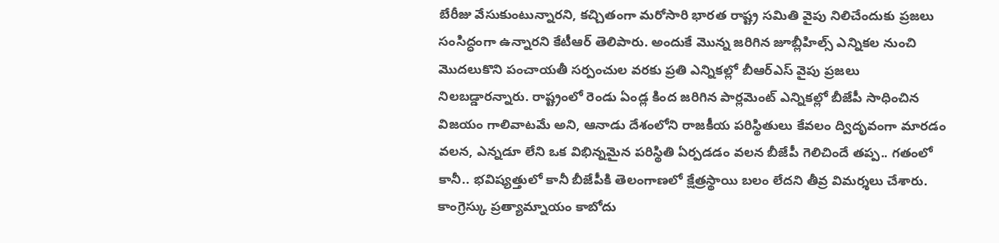బేరీజు వేసుకుంటున్నారని, కచ్చితంగా మరోసారి భారత రాష్ట్ర సమితి వైపు నిలిచేందుకు ప్రజలు సంసిద్ధంగా ఉన్నారని కేటీఆర్ తెలిపారు. అందుకే మొన్న జరిగిన జూబ్లీహిల్స్ ఎన్నికల నుంచి మొదలుకొని పంచాయతీ సర్పంచుల వరకు ప్రతి ఎన్నికల్లో బీఆర్ఎస్ వైపు ప్రజలు నిలబడ్డారన్నారు. రాష్ట్రంలో రెండు ఏండ్ల కింద జరిగిన పార్లమెంట్ ఎన్నికల్లో బీజేపీ సాధించిన విజయం గాలివాటమే అని, ఆనాడు దేశంలోని రాజకీయ పరిస్థితులు కేవలం ద్విదృవంగా మారడం వలన, ఎన్నడూ లేని ఒక విభిన్నమైన పరిస్థితి ఏర్పడడం వలన బీజేపీ గెలిచిందే తప్ప.. గతంలో కానీ.. భవిష్యత్తులో కానీ బీజేపీకి తెలంగాణలో క్షేత్రస్థాయి బలం లేదని తీవ్ర విమర్శలు చేశారు.
కాంగ్రెస్కు ప్రత్యామ్నాయం కాబోదు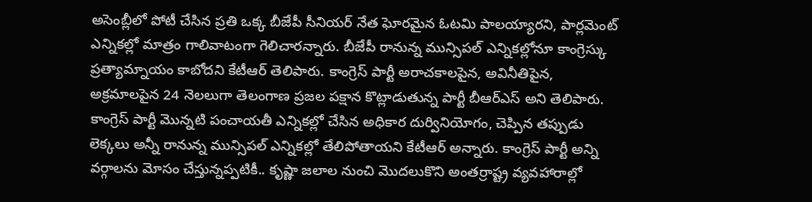అసెంబ్లీలో పోటీ చేసిన ప్రతి ఒక్క బీజేపీ సీనియర్ నేత ఘోరమైన ఓటమి పాలయ్యారని, పార్లమెంట్ ఎన్నికల్లో మాత్రం గాలివాటంగా గెలిచారన్నారు. బీజేపీ రానున్న మున్సిపల్ ఎన్నికల్లోనూ కాంగ్రెస్కు ప్రత్యామ్నాయం కాబోదని కేటీఆర్ తెలిపారు. కాంగ్రెస్ పార్టీ అరాచకాలపైన, అవినీతిపైన, అక్రమాలపైన 24 నెలలుగా తెలంగాణ ప్రజల పక్షాన కొట్లాడుతున్న పార్టీ బీఆర్ఎస్ అని తెలిపారు. కాంగ్రెస్ పార్టీ మొన్నటి పంచాయతీ ఎన్నికల్లో చేసిన అధికార దుర్వినియోగం, చెప్పిన తప్పుడు లెక్కలు అన్నీ రానున్న మున్సిపల్ ఎన్నికల్లో తేలిపోతాయని కేటీఆర్ అన్నారు. కాంగ్రెస్ పార్టీ అన్ని వర్గాలను మోసం చేస్తున్నప్పటికీ.. కృష్ణా జలాల నుంచి మొదలుకొని అంతర్రాష్ట్ర వ్యవహారాల్లో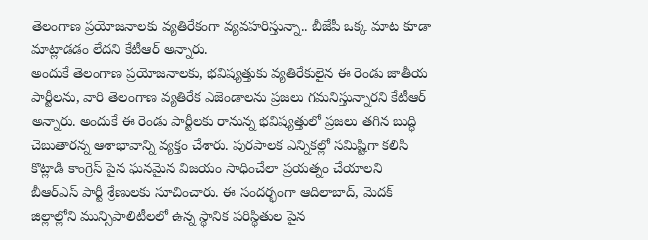తెలంగాణ ప్రయోజనాలకు వ్యతిరేకంగా వ్యవహరిస్తున్నా.. బీజేపీ ఒక్క మాట కూడా మాట్లాడడం లేదని కేటీఆర్ అన్నారు.
అందుకే తెలంగాణ ప్రయోజనాలకు, భవిష్యత్తుకు వ్యతిరేకులైన ఈ రెండు జాతీయ పార్టీలను, వారి తెలంగాణ వ్యతిరేక ఎజెండాలను ప్రజలు గమనిస్తున్నారని కేటీఆర్ అన్నారు. అందుకే ఈ రెండు పార్టీలకు రానున్న భవిష్యత్తులో ప్రజలు తగిన బుద్ధి చెబుతారన్న ఆశాభావాన్ని వ్యక్తం చేశారు. పురపాలక ఎన్నికల్లో సమిష్టిగా కలిసి కొట్లాడి కాంగ్రెస్ పైన ఘనమైన విజయం సాధించేలా ప్రయత్నం చేయాలని బీఆర్ఎస్ పార్టీ శ్రేణులకు సూచించారు. ఈ సందర్భంగా ఆదిలాబాద్, మెదక్ జిల్లాల్లోని మున్సిపాలిటీలలో ఉన్న స్థానిక పరిస్థితుల పైన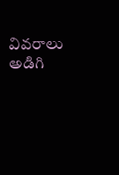వివరాలు అడిగి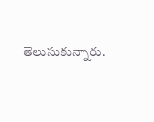తెలుసుకున్నారు.